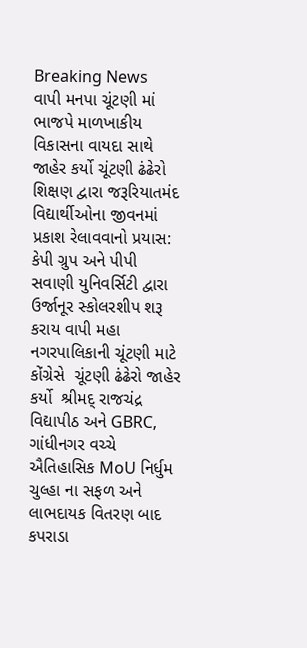Breaking News
વાપી મનપા ચૂંટણી માં ભાજપે માળખાકીય વિકાસના વાયદા સાથે જાહેર કર્યો ચૂંટણી ઢંઢેરો શિક્ષણ દ્વારા જરૂરિયાતમંદ વિદ્યાર્થીઓના જીવનમાં પ્રકાશ રેલાવવાનો પ્રયાસ: કેપી ગ્રુપ અને પીપી સવાણી યુનિવર્સિટી દ્વારા ઉર્જાનૂર સ્કોલરશીપ શરૂ કરાય વાપી મહા નગરપાલિકાની ચૂંટણી માટે કોંગ્રેસે  ચૂંટણી ઢંઢેરો જાહેર કર્યો  શ્રીમદ્ રાજચંદ્ર વિદ્યાપીઠ અને GBRC, ગાંધીનગર વચ્ચે ઐતિહાસિક MoU નિર્ધુમ ચુલ્હા ના સફળ અને લાભદાયક વિતરણ બાદ કપરાડા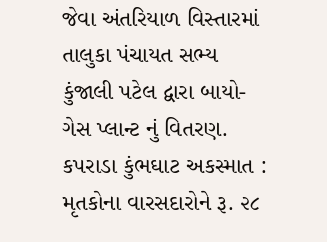જેવા અંતરિયાળ વિસ્તારમાં તાલુકા પંચાયત સભ્ય કુંજાલી પટેલ દ્વારા બાયો-ગેસ પ્લાન્ટ નું વિતરણ. કપરાડા કુંભઘાટ અકસ્માત : મૃતકોના વારસદારોને રૂ. ૨૮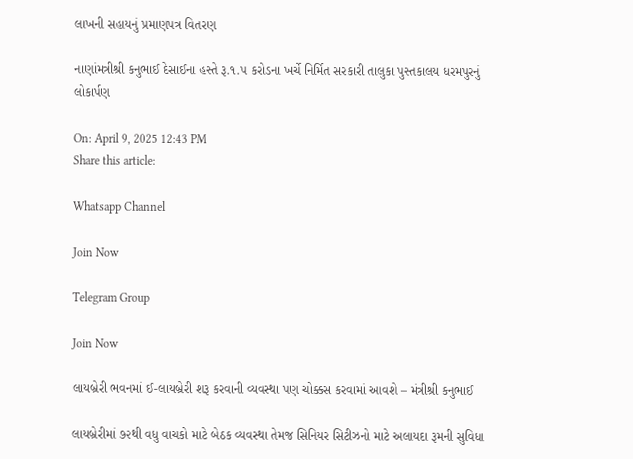લાખની સહાયનું પ્રમાણપત્ર વિતરણ

નાણાંમત્રીશ્રી કનુભાઈ દેસાઈના હસ્તે રૂ.૧.૫ કરોડના ખર્ચે નિર્મિત સરકારી તાલુકા પુસ્તકાલય ધરમપુરનું લોકાર્પણ

On: April 9, 2025 12:43 PM
Share this article:

Whatsapp Channel

Join Now

Telegram Group

Join Now

લાયબ્રેરી ભવનમાં ઈ-લાયબ્રેરી શરૂ કરવાની વ્યવસ્થા પણ ચોક્કસ કરવામાં આવશે – મંત્રીશ્રી કનુભાઈ

લાયબ્રેરીમાં ૭૨થી વધુ વાચકો માટે બેઠક વ્યવસ્થા તેમજ સિનિયર સિટીઝનો માટે અલાયદા રૂમની સુવિધા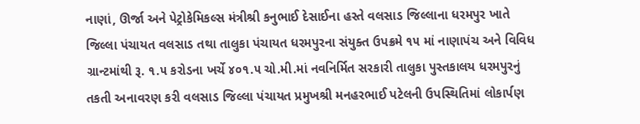નાણાં, ઊર્જા અને પેટ્રોકેમિકલ્સ મંત્રીશ્રી કનુભાઈ દેસાઈના હસ્તે વલસાડ જિલ્લાના ધરમપુર ખાતે જિલ્લા પંચાયત વલસાડ તથા તાલુકા પંચાયત ધરમપુરના સંયુક્ત ઉપક્રમે ૧૫ માં નાણાપંચ અને વિવિધ ગ્રાન્ટમાંથી રૂ. ૧.૫ કરોડના ખર્ચે ૪૦૧.૫ ચો.મી.માં નવનિર્મિત સરકારી તાલુકા પુસ્તકાલય ધરમપુરનું તકતી અનાવરણ કરી વલસાડ જિલ્લા પંચાયત પ્રમુખશ્રી મનહરભાઈ પટેલની ઉપસ્થિતિમાં લોકાર્પણ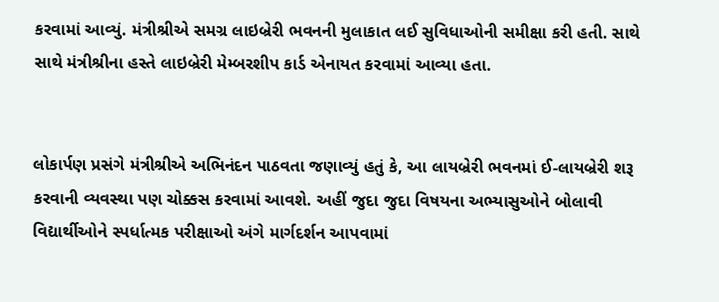કરવામાં આવ્યું. મંત્રીશ્રીએ સમગ્ર લાઇબ્રેરી ભવનની મુલાકાત લઈ સુવિધાઓની સમીક્ષા કરી હતી. સાથે સાથે મંત્રીશ્રીના હસ્તે લાઇબ્રેરી મેમ્બરશીપ કાર્ડ એનાયત કરવામાં આવ્યા હતા.


લોકાર્પણ પ્રસંગે મંત્રીશ્રીએ અભિનંદન પાઠવતા જણાવ્યું હતું કે, આ લાયબ્રેરી ભવનમાં ઈ-લાયબ્રેરી શરૂ કરવાની વ્યવસ્થા પણ ચોક્કસ કરવામાં આવશે. અહીં જુદા જુદા વિષયના અભ્યાસુઓને બોલાવી વિદ્યાર્થીઓને સ્પર્ધાત્મક પરીક્ષાઓ અંગે માર્ગદર્શન આપવામાં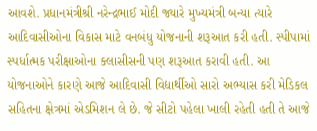આવશે. પ્રધાનમંત્રીશ્રી નરેન્દ્રભાઈ મોદી જ્યારે મુખ્યમંત્રી બન્યા ત્યારે આદિવાસીઓના વિકાસ માટે વનબંધુ યોજનાની શરૂઆત કરી હતી. સ્પીપામાં સ્પર્ધાત્મક પરીક્ષાઓના ક્લાસીસની પણ શરૂઆત કરાવી હતી. આ યોજનાઓને કારણે આજે આદિવાસી વિદ્યાર્થીઓ સારો અભ્યાસ કરી મેડિકલ સહિતના ક્ષેત્રમાં એડમિશન લે છે. જે સીટો પહેલા ખાલી રહેતી હતી તે આજે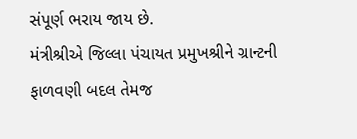સંપૂર્ણ ભરાય જાય છે.
મંત્રીશ્રીએ જિલ્લા પંચાયત પ્રમુખશ્રીને ગ્રાન્ટની ફાળવણી બદલ તેમજ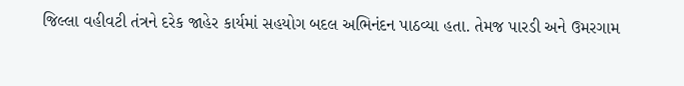જિલ્લા વહીવટી તંત્રને દરેક જાહેર કાર્યમાં સહયોગ બદલ અભિનંદન પાઠવ્યા હતા. તેમજ પારડી અને ઉમરગામ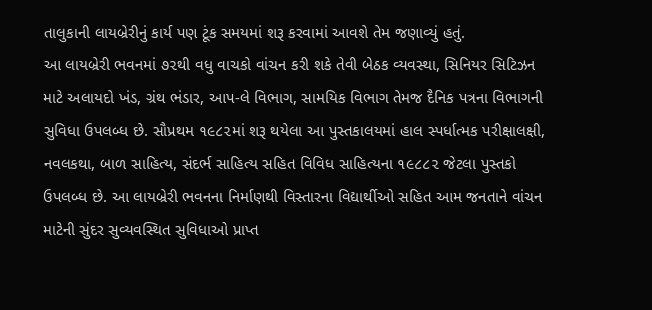તાલુકાની લાયબ્રેરીનું કાર્ય પણ ટૂંક સમયમાં શરૂ કરવામાં આવશે તેમ જણાવ્યું હતું.
આ લાયબ્રેરી ભવનમાં ૭૨થી વધુ વાચકો વાંચન કરી શકે તેવી બેઠક વ્યવસ્થા, સિનિયર સિટિઝન માટે અલાયદો ખંડ, ગ્રંથ ભંડાર, આપ-લે વિભાગ, સામયિક વિભાગ તેમજ દૈનિક પત્રના વિભાગની સુવિધા ઉપલબ્ધ છે. સૌપ્રથમ ૧૯૮૨માં શરૂ થયેલા આ પુસ્તકાલયમાં હાલ સ્પર્ધાત્મક પરીક્ષાલક્ષી, નવલકથા, બાળ સાહિત્ય, સંદર્ભ સાહિત્ય સહિત વિવિધ સાહિત્યના ૧૯૮૮૨ જેટલા પુસ્તકો ઉપલબ્ધ છે. આ લાયબ્રેરી ભવનના નિર્માણથી વિસ્તારના વિદ્યાર્થીઓ સહિત આમ જનતાને વાંચન માટેની સુંદર સુવ્યવસ્થિત સુવિધાઓ પ્રાપ્ત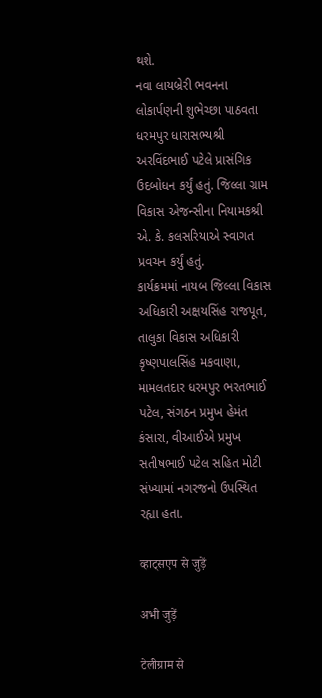થશે.
નવા લાયબ્રેરી ભવનના લોકાર્પણની શુભેચ્છા પાઠવતા ધરમપુર ધારાસભ્યશ્રી અરવિંદભાઈ પટેલે પ્રાસંગિક ઉદબોધન કર્યું હતું. જિલ્લા ગ્રામ વિકાસ એજન્સીના નિયામકશ્રી એ. કે. કલસરિયાએ સ્વાગત પ્રવચન કર્યું હતું.
કાર્યક્રમમાં નાયબ જિલ્લા વિકાસ અધિકારી અક્ષયસિંહ રાજપૂત, તાલુકા વિકાસ અધિકારી કૃષ્ણપાલસિંહ મકવાણા, મામલતદાર ધરમપુર ભરતભાઈ પટેલ, સંગઠન પ્રમુખ હેમંત કંસારા, વીઆઈએ પ્રમુખ સતીષભાઈ પટેલ સહિત મોટી સંખ્યામાં નગરજનો ઉપસ્થિત રહ્યા હતા.

व्हाट्सएप से जुड़ें

अभी जुड़ें

टेलीग्राम से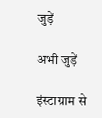जुड़ें

अभी जुड़ें

इंस्टाग्राम से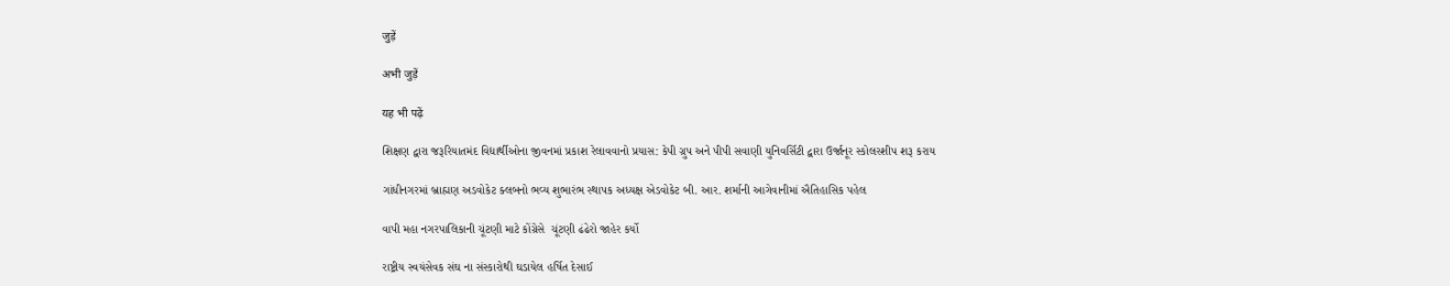जुड़ें

अभी जुड़ें

यह भी पढ़ें

શિક્ષણ દ્વારા જરૂરિયાતમંદ વિદ્યાર્થીઓના જીવનમાં પ્રકાશ રેલાવવાનો પ્રયાસ: કેપી ગ્રુપ અને પીપી સવાણી યુનિવર્સિટી દ્વારા ઉર્જાનૂર સ્કોલરશીપ શરૂ કરાય

ગાંધીનગરમાં બ્રાહ્મણ અડવોકેટ ક્લબનો ભવ્ય શુભારંભ સ્થાપક અધ્યક્ષ એડવોકેટ બી. આર. શર્માની આગેવાનીમાં ઐતિહાસિક પહેલ

વાપી મહા નગરપાલિકાની ચૂંટણી માટે કોંગ્રેસે  ચૂંટણી ઢંઢેરો જાહેર કર્યો

રાષ્ટ્રીય સ્વયંસેવક સંઘ ના સંસ્કારોથી ઘડાયેલ હર્ષિત દેસાઈ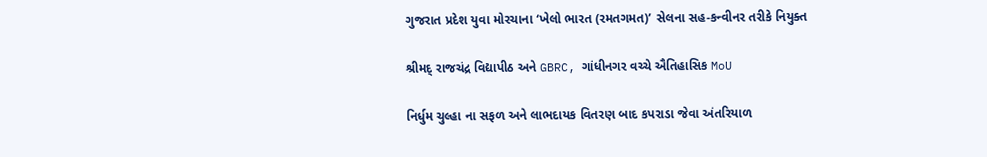ગુજરાત પ્રદેશ યુવા મોરચાના ‘ખેલો ભારત (રમતગમત)’ સેલના સહ-કન્વીનર તરીકે નિયુક્ત

શ્રીમદ્ રાજચંદ્ર વિદ્યાપીઠ અને GBRC, ગાંધીનગર વચ્ચે ઐતિહાસિક MoU

નિર્ધુમ ચુલ્હા ના સફળ અને લાભદાયક વિતરણ બાદ કપરાડા જેવા અંતરિયાળ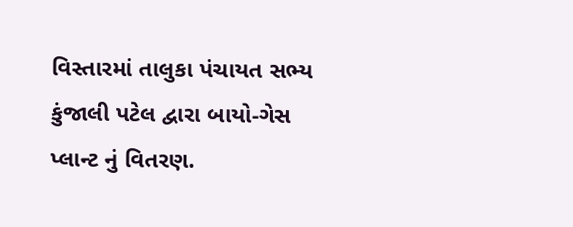વિસ્તારમાં તાલુકા પંચાયત સભ્ય કુંજાલી પટેલ દ્વારા બાયો-ગેસ પ્લાન્ટ નું વિતરણ.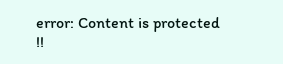error: Content is protected !!